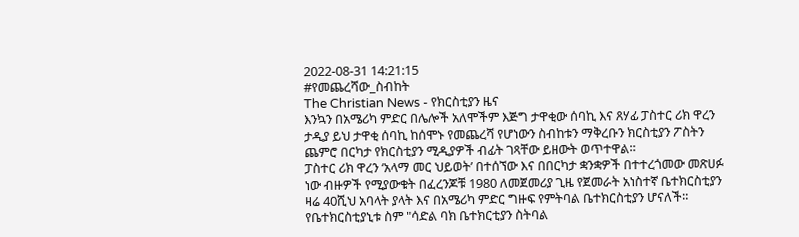2022-08-31 14:21:15
#የመጨረሻው_ስብከት
The Christian News - የክርስቲያን ዜና
እንኳን በአሜሪካ ምድር በሌሎች አለሞችም እጅግ ታዋቂው ሰባኪ እና ጸሃፊ ፓስተር ሪክ ዋረን ታዲያ ይህ ታዋቂ ሰባኪ ከሰሞኑ የመጨረሻ የሆነውን ስብከቱን ማቅረቡን ክርስቲያን ፖስትን ጨምሮ በርካታ የክርስቲያን ሚዲያዎች ብፊት ገጻቸው ይዘውት ወጥተዋል።
ፓስተር ሪክ ዋረን ‘አላማ መር ህይወት’ በተሰኘው እና በበርካታ ቋንቋዎች በተተረጎመው መጽሀፉ ነው ብዙዎች የሚያውቁት በፈረንጆቹ 1980 ለመጀመሪያ ጊዜ የጀመራት አነስተኛ ቤተክርስቲያን ዛሬ 40ሺህ አባላት ያላት እና በአሜሪካ ምድር ግዙፍ የምትባል ቤተክርስቲያን ሆናለች።
የቤተክርስቲያኒቱ ስም "ሳድል ባክ ቤተክርቲያን ስትባል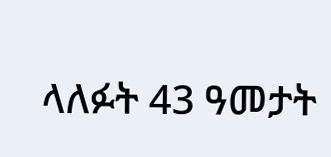ላለፉት 43 ዓመታት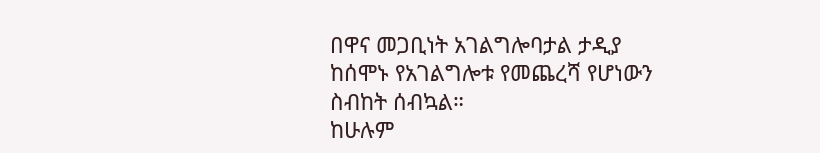በዋና መጋቢነት አገልግሎባታል ታዲያ ከሰሞኑ የአገልግሎቱ የመጨረሻ የሆነውን ስብከት ሰብኳል።
ከሁሉም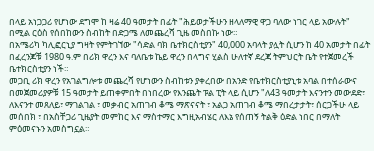በላይ አነጋጋሪ የሆነው ደግሞ ከ ዛሬ 40 ዓመታት በፊት "ሕይወታችሁን ዘላለማዊ ዋጋ ባለው ነገር ላይ አውሉት" በሚል ርዕስ የሰበከውን ስብከት በድጋሜ ለመጨረሻ ጊዜ መስበኩ ነው።
በአሜሪካ ካሊፎርኒያ ግዛት የምትገኘው "ሳድል ባክ ቤተክርስቲያን" 40,000 አባላት ያሏት ሲሆን ከ 40 አመታት በፊት በፈረንጆቹ 1980 ዓ.ም በሪክ ዋረን እና ባለቤቱ ኬይ ዋረን በላግና ሂልስ ሁለተኛ ደረጃ ትምህርት ቤት የተጀመረች ቤተክርስቲያን ነች።
መጋቢ ሪክ ዋረን የአገልግሎቱ መጨረሻ የሆነውን ስብከቱን ያቀረበው በአንድ የቤተክርስቲያኒቱ አባል በተሰራውና በመጀመሪያዎቹ 15 ዓመታት ይጠቀምበት በነበረው የእንጨት ፑል ፒት ላይ ሲሆን "ለ43 ዓመታት እናንተን መውደድ፣ ለእናንተ መጸለይ፣ ማገልገል ፣ መቃብር አጠገብ ቆሜ ማጽናናት ፣ አልጋ አጠገብ ቆሜ ማበረታታት፣ ሰርጋችሁ ላይ መሰበክ ፣ በአስቸጋሪ ጊዜያት መምከር እና ማስተማር እግዚአብሄር ለእኔ የሰጠኝ ትልቅ ዕድል ነበር በማለት ምዕመናኑን አመስግኗል።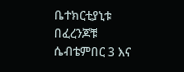ቤተክርቲያኒቱ በፈረንጆቹ ሴብቴምበር 3 እና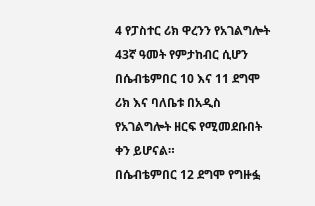4 የፓስተር ሪክ ዋረንን የአገልግሎት 43ኛ ዓመት የምታከብር ሲሆን በሴብቴምበር 10 እና 11 ደግሞ ሪክ እና ባለቤቱ በአዲስ የአገልግሎት ዘርፍ የሚመደቡበት ቀን ይሆናል።
በሴብቴምበር 12 ደግሞ የግዙፏ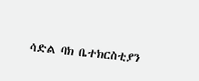ሳድል ባክ ቤተክርስቲያን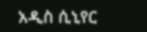አዲስ ሲኒየር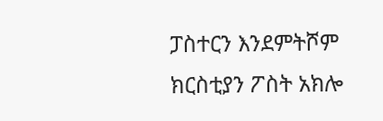ፓስተርን እንደምትሾም ክርስቲያን ፖስት አክሎ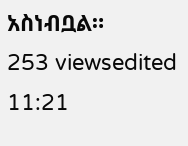አስነብቧል።
253 viewsedited 11:21